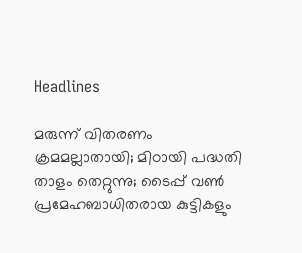Headlines

മരുന്ന് വിതരണം ക്രമമല്ലാതായി; മിഠായി പദ്ധതി താളം തെറ്റുന്നു; ടൈപ്പ് വൺ പ്രമേഹബാധിതരായ കുട്ടികളും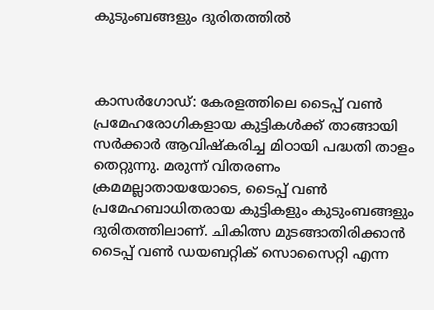കുടുംബങ്ങളും ദുരിതത്തിൽ



കാസർഗോഡ്: കേരളത്തിലെ ടൈപ്പ് വൺ പ്രമേഹരോഗികളായ കുട്ടികൾക്ക് താങ്ങായി സർക്കാർ ആവിഷ്കരിച്ച മിഠായി പദ്ധതി താളം തെറ്റുന്നു. മരുന്ന് വിതരണം ക്രമമല്ലാതായയോടെ, ടൈപ്പ് വൺ പ്രമേഹബാധിതരായ കുട്ടികളും കുടുംബങ്ങളും ദുരിതത്തിലാണ്. ചികിത്സ മുടങ്ങാതിരിക്കാൻ ടൈപ്പ് വൺ ഡയബറ്റിക് സൊസൈറ്റി എന്ന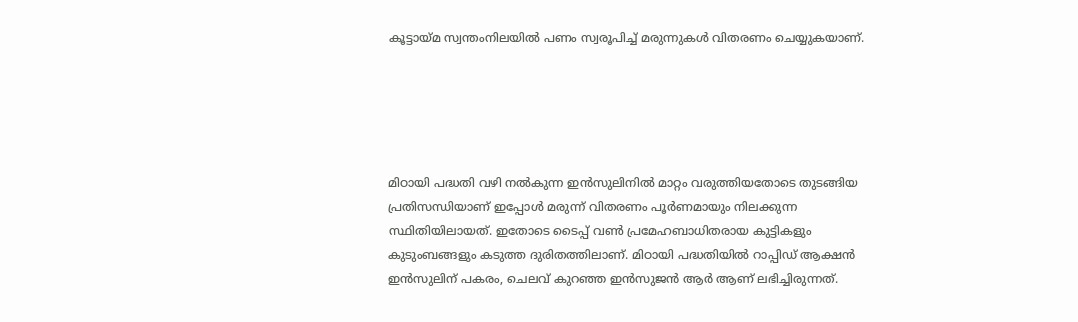കൂട്ടായ്മ സ്വന്തംനിലയിൽ പണം സ്വരൂപിച്ച് മരുന്നുകൾ വിതരണം ചെയ്യുകയാണ്.





മിഠായി പദ്ധതി വഴി നൽകുന്ന ഇൻസുലിനിൽ മാറ്റം വരുത്തിയതോടെ തുടങ്ങിയ പ്രതിസന്ധിയാണ് ഇപ്പോൾ മരുന്ന് വിതരണം പൂർണമായും നിലക്കുന്ന സ്ഥിതിയിലായത്. ഇതോടെ ടൈപ്പ് വൺ പ്രമേഹബാധിതരായ കുട്ടികളും കുടുംബങ്ങളും കടുത്ത ദുരിതത്തിലാണ്. മിഠായി പദ്ധതിയിൽ റാപ്പിഡ് ആക്ഷൻ ഇൻസുലിന് പകരം, ചെലവ് കുറഞ്ഞ ഇൻസുജൻ ആർ ആണ് ലഭിച്ചിരുന്നത്.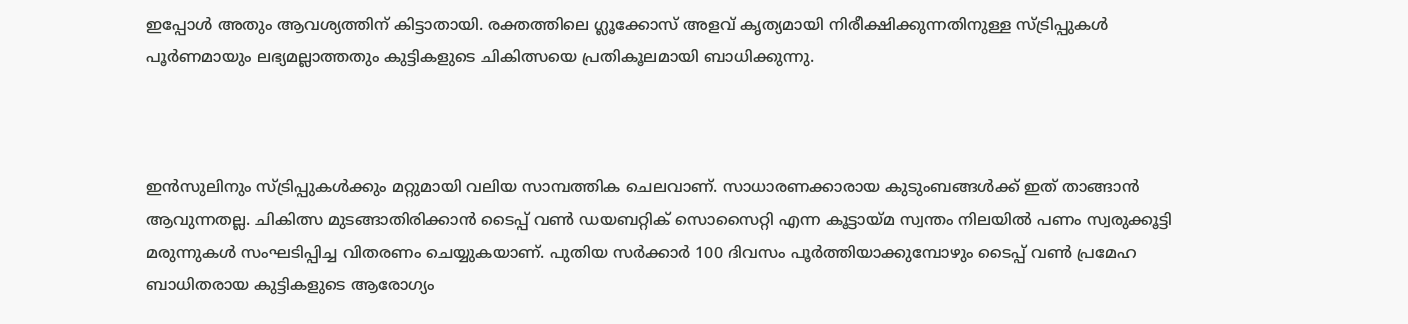ഇപ്പോൾ അതും ആവശ്യത്തിന് കിട്ടാതായി. രക്തത്തിലെ ഗ്ലൂക്കോസ് അളവ് കൃത്യമായി നിരീക്ഷിക്കുന്നതിനുള്ള സ്ട്രിപ്പുകൾ പൂർണമായും ലഭ്യമല്ലാത്തതും കുട്ടികളുടെ ചികിത്സയെ പ്രതികൂലമായി ബാധിക്കുന്നു.



ഇൻസുലിനും സ്ട്രിപ്പുകൾക്കും മറ്റുമായി വലിയ സാമ്പത്തിക ചെലവാണ്. സാധാരണക്കാരായ കുടുംബങ്ങൾക്ക് ഇത് താങ്ങാൻ ആവുന്നതല്ല. ചികിത്സ മുടങ്ങാതിരിക്കാൻ ടൈപ്പ് വൺ ഡയബറ്റിക് സൊസൈറ്റി എന്ന കൂട്ടായ്മ സ്വന്തം നിലയിൽ പണം സ്വരുക്കൂട്ടി മരുന്നുകൾ സംഘടിപ്പിച്ച വിതരണം ചെയ്യുകയാണ്. പുതിയ സർക്കാർ 100 ദിവസം പൂർത്തിയാക്കുമ്പോഴും ടൈപ്പ് വൺ പ്രമേഹ ബാധിതരായ കുട്ടികളുടെ ആരോഗ്യം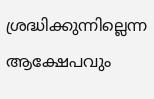ശ്രദ്ധിക്കുന്നില്ലെന്ന ആക്ഷേപവും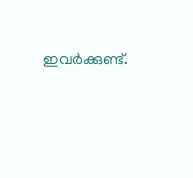ഇവർക്കുണ്ട്.